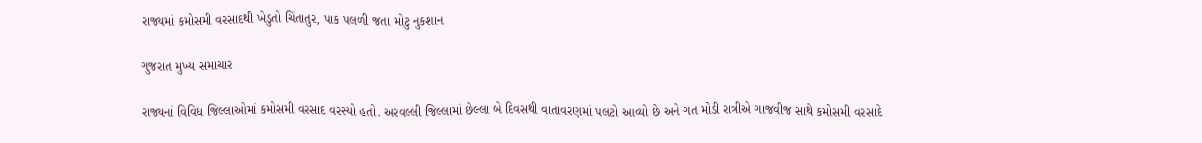રાજ્યમાં કમોસમી વરસાદથી ખેડુતો ચિંતાતુર, પાક પલળી જતા મોટુ નુકશાન

ગુજરાત મુખ્ય સમાચાર

રાજ્યનાં વિવિધ જિલ્લાઓમાં કમોસમી વરસાદ વરસ્યો હતો. અરવલ્લી જિલ્લામાં છેલ્લા બે દિવસથી વાતાવરણમાં પલટો આવ્યો છે અને ગત મોડી રાત્રીએ ગાજવીજ સાથે કમોસમી વરસાદે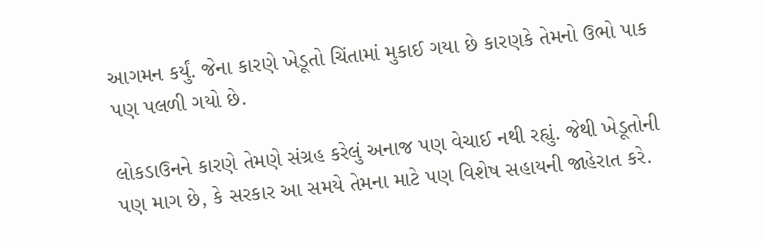આગમન કર્યું. જેના કારણે ખેડૂતો ચિંતામાં મુકાઈ ગયા છે કારણકે તેમનો ઉભો પાક પણ પલળી ગયો છે.

લોકડાઉનને કારણે તેમણે સંગ્રહ કરેલું અનાજ પણ વેચાઈ નથી રહ્યું. જેથી ખેડૂતોની પણ માગ છે, કે સરકાર આ સમયે તેમના માટે પણ વિશેષ સહાયની જાહેરાત કરે.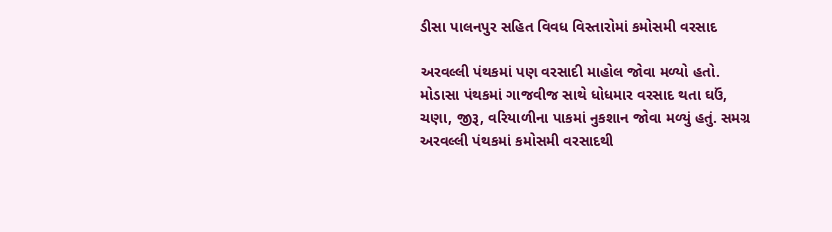ડીસા પાલનપુર સહિત વિવધ વિસ્તારોમાં કમોસમી વરસાદ

અરવલ્લી પંથકમાં પણ વરસાદી માહોલ જોવા મળ્યો હતો. મોડાસા પંથકમાં ગાજવીજ સાથે ધોધમાર વરસાદ થતા ઘઉં, ચણા, જીરૂ, વરિયાળીના પાકમાં નુકશાન જોવા મળ્યું હતું. સમગ્ર અરવલ્લી પંથકમાં કમોસમી વરસાદથી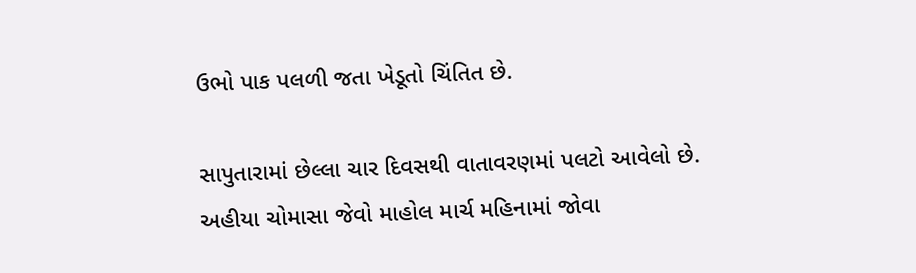ઉભો પાક પલળી જતા ખેડૂતો ચિંતિત છે.

સાપુતારામાં છેલ્લા ચાર દિવસથી વાતાવરણમાં પલટો આવેલો છે. અહીયા ચોમાસા જેવો માહોલ માર્ચ મહિનામાં જોવા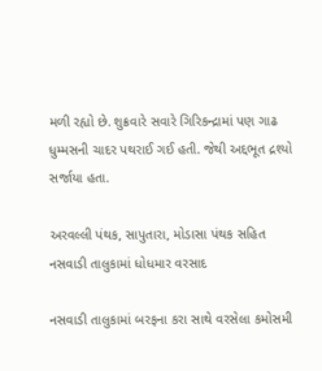મળી રહ્યો છે. શુક્રવારે સવારે ગિરિકન્દ્રામાં પણ ગાઢ ધુમ્મસની ચાદર પથરાઈ ગઈ હતી. જેથી અદ્દભૂત દ્રશ્યો સર્જાયા હતા.

અરવલ્લી પંથક, સાપુતારા, મોડાસા પંથક સહિત નસવાડી તાલુકામાં ધોધમાર વરસાદ

નસવાડી તાલુકામાં બરફના કરા સાથે વરસેલા કમોસમી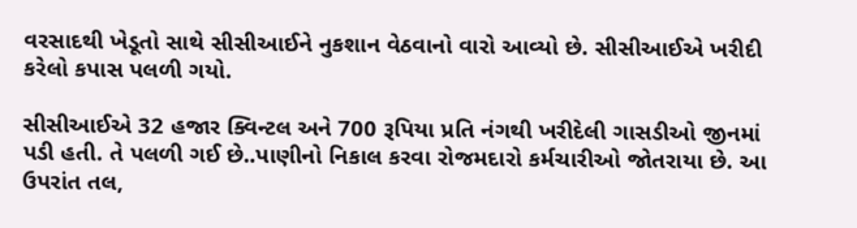વરસાદથી ખેડૂતો સાથે સીસીઆઈને નુકશાન વેઠવાનો વારો આવ્યો છે. સીસીઆઈએ ખરીદી કરેલો કપાસ પલળી ગયો.

સીસીઆઈએ 32 હજાર ક્વિન્ટલ અને 700 રૂપિયા પ્રતિ નંગથી ખરીદેલી ગાસડીઓ જીનમાં પડી હતી. તે પલળી ગઈ છે..પાણીનો નિકાલ કરવા રોજમદારો કર્મચારીઓ જોતરાયા છે. આ ઉપરાંત તલ,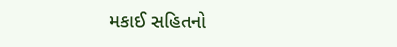મકાઈ સહિતનો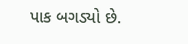પાક બગડ્યો છે.